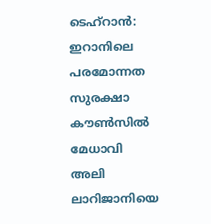ടെഹ്റാൻ: ഇറാനിലെ പരമോന്നത സുരക്ഷാ കൗൺസിൽ മേധാവി അലി ലാറിജാനിയെ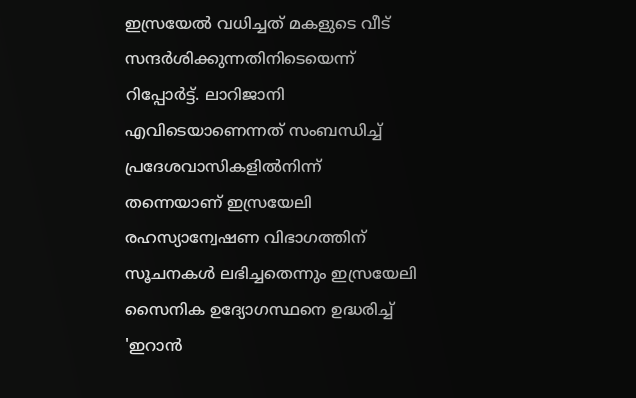ഇസ്രയേൽ വധിച്ചത് മകളുടെ വീട് സന്ദർശിക്കുന്നതിനിടെയെന്ന് റിപ്പോർട്ട്. ലാറിജാനി എവിടെയാണെന്നത് സംബന്ധിച്ച് പ്രദേശവാസികളിൽനിന്ന് തന്നെയാണ് ഇസ്രയേലി രഹസ്യാന്വേഷണ വിഭാഗത്തിന് സൂചനകൾ ലഭിച്ചതെന്നും ഇസ്രയേലി സൈനിക ഉദ്യോഗസ്ഥനെ ഉദ്ധരിച്ച് 'ഇറാൻ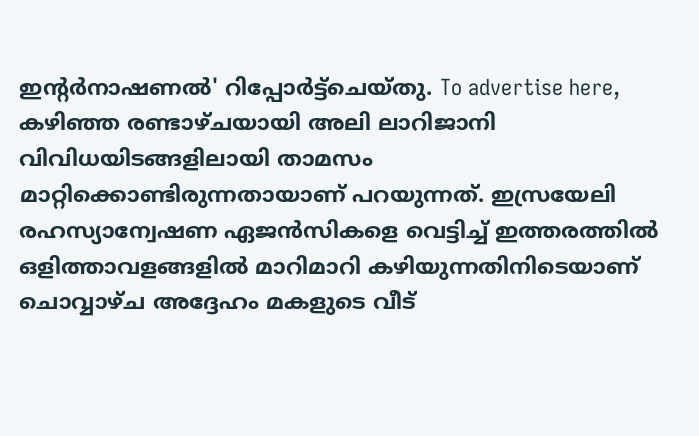ഇന്റർനാഷണൽ' റിപ്പോർട്ട്ചെയ്തു. To advertise here, കഴിഞ്ഞ രണ്ടാഴ്ചയായി അലി ലാറിജാനി വിവിധയിടങ്ങളിലായി താമസം മാറ്റിക്കൊണ്ടിരുന്നതായാണ് പറയുന്നത്. ഇസ്രയേലി രഹസ്യാന്വേഷണ ഏജൻസികളെ വെട്ടിച്ച് ഇത്തരത്തിൽ ഒളിത്താവളങ്ങളിൽ മാറിമാറി കഴിയുന്നതിനിടെയാണ് ചൊവ്വാഴ്ച അദ്ദേഹം മകളുടെ വീട്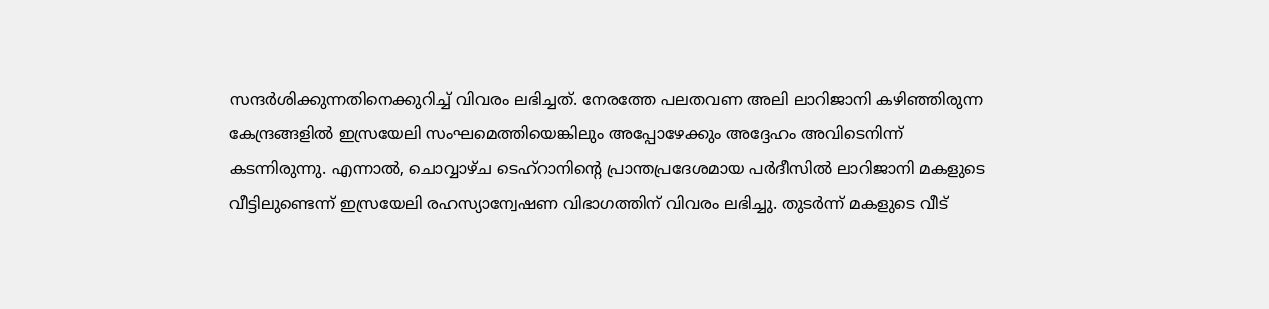സന്ദർശിക്കുന്നതിനെക്കുറിച്ച് വിവരം ലഭിച്ചത്. നേരത്തേ പലതവണ അലി ലാറിജാനി കഴിഞ്ഞിരുന്ന കേന്ദ്രങ്ങളിൽ ഇസ്രയേലി സംഘമെത്തിയെങ്കിലും അപ്പോഴേക്കും അദ്ദേഹം അവിടെനിന്ന് കടന്നിരുന്നു. എന്നാൽ, ചൊവ്വാഴ്ച ടെഹ്റാനിന്റെ പ്രാന്തപ്രദേശമായ പർദീസിൽ ലാറിജാനി മകളുടെ വീട്ടിലുണ്ടെന്ന് ഇസ്രയേലി രഹസ്യാന്വേഷണ വിഭാഗത്തിന് വിവരം ലഭിച്ചു. തുടർന്ന് മകളുടെ വീട്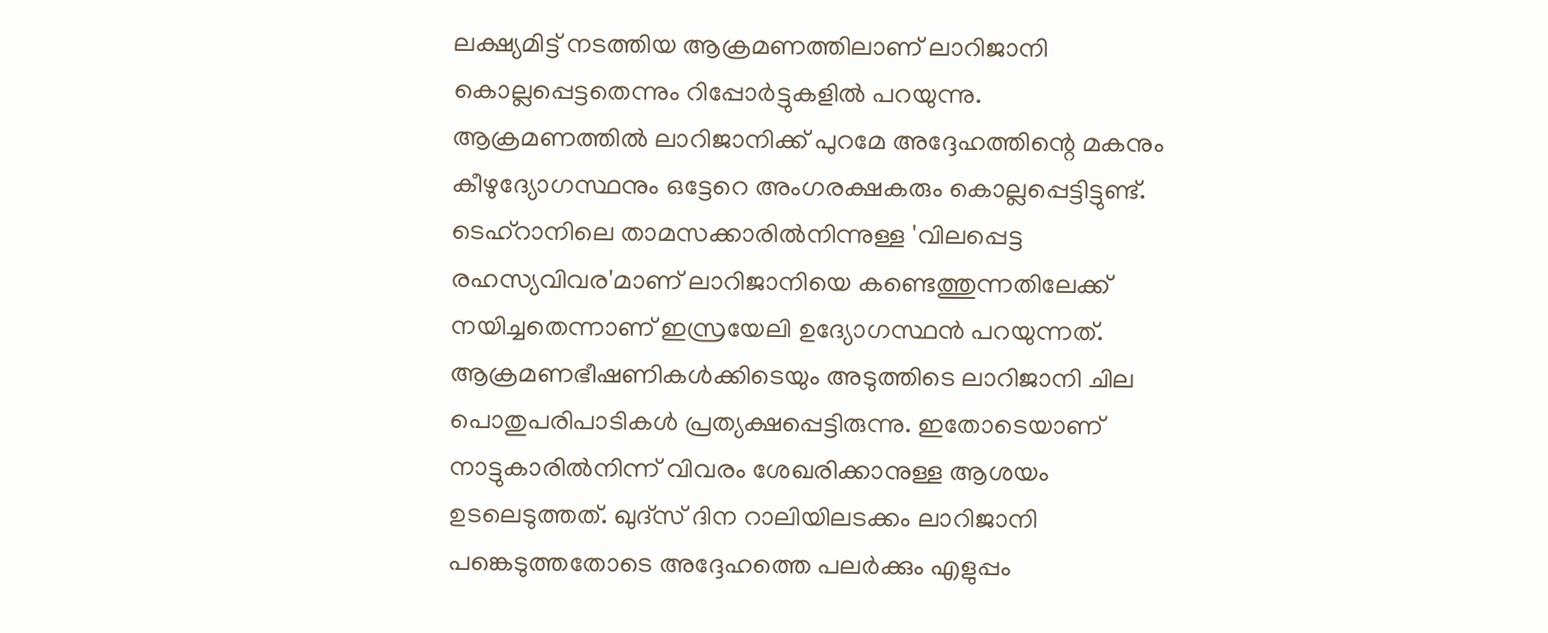ലക്ഷ്യമിട്ട് നടത്തിയ ആക്രമണത്തിലാണ് ലാറിജാനി കൊല്ലപ്പെട്ടതെന്നും റിപ്പോർട്ടുകളിൽ പറയുന്നു. ആക്രമണത്തിൽ ലാറിജാനിക്ക് പുറമേ അദ്ദേഹത്തിന്റെ മകനും കീഴുദ്യോഗസ്ഥനും ഒട്ടേറെ അംഗരക്ഷകരും കൊല്ലപ്പെട്ടിട്ടുണ്ട്. ടെഹ്റാനിലെ താമസക്കാരിൽനിന്നുള്ള 'വിലപ്പെട്ട രഹസ്യവിവര'മാണ് ലാറിജാനിയെ കണ്ടെത്തുന്നതിലേക്ക് നയിച്ചതെന്നാണ് ഇസ്രയേലി ഉദ്യോഗസ്ഥൻ പറയുന്നത്. ആക്രമണഭീഷണികൾക്കിടെയും അടുത്തിടെ ലാറിജാനി ചില പൊതുപരിപാടികൾ പ്രത്യക്ഷപ്പെട്ടിരുന്നു. ഇതോടെയാണ് നാട്ടുകാരിൽനിന്ന് വിവരം ശേഖരിക്കാനുള്ള ആശയം ഉടലെടുത്തത്. ഖുദ്സ് ദിന റാലിയിലടക്കം ലാറിജാനി പങ്കെടുത്തതോടെ അദ്ദേഹത്തെ പലർക്കും എളുപ്പം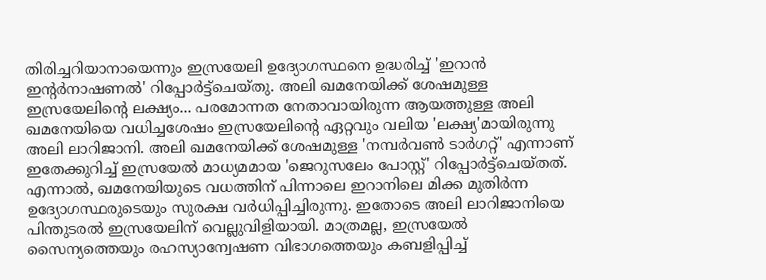തിരിച്ചറിയാനായെന്നും ഇസ്രയേലി ഉദ്യോഗസ്ഥനെ ഉദ്ധരിച്ച് 'ഇറാൻ ഇന്റർനാഷണൽ' റിപ്പോർട്ട്ചെയ്തു. അലി ഖമനേയിക്ക് ശേഷമുള്ള ഇസ്രയേലിന്റെ ലക്ഷ്യം... പരമോന്നത നേതാവായിരുന്ന ആയത്തുള്ള അലി ഖമനേയിയെ വധിച്ചശേഷം ഇസ്രയേലിന്റെ ഏറ്റവും വലിയ 'ലക്ഷ്യ'മായിരുന്നു അലി ലാറിജാനി. അലി ഖമനേയിക്ക് ശേഷമുള്ള 'നമ്പർവൺ ടാർഗറ്റ്' എന്നാണ് ഇതേക്കുറിച്ച് ഇസ്രയേൽ മാധ്യമമായ 'ജെറുസലേം പോസ്റ്റ്' റിപ്പോർട്ട്ചെയ്തത്. എന്നാൽ, ഖമനേയിയുടെ വധത്തിന് പിന്നാലെ ഇറാനിലെ മിക്ക മുതിർന്ന ഉദ്യോഗസ്ഥരുടെയും സുരക്ഷ വർധിപ്പിച്ചിരുന്നു. ഇതോടെ അലി ലാറിജാനിയെ പിന്തുടരൽ ഇസ്രയേലിന് വെല്ലുവിളിയായി. മാത്രമല്ല, ഇസ്രയേൽ സൈന്യത്തെയും രഹസ്യാന്വേഷണ വിഭാഗത്തെയും കബളിപ്പിച്ച്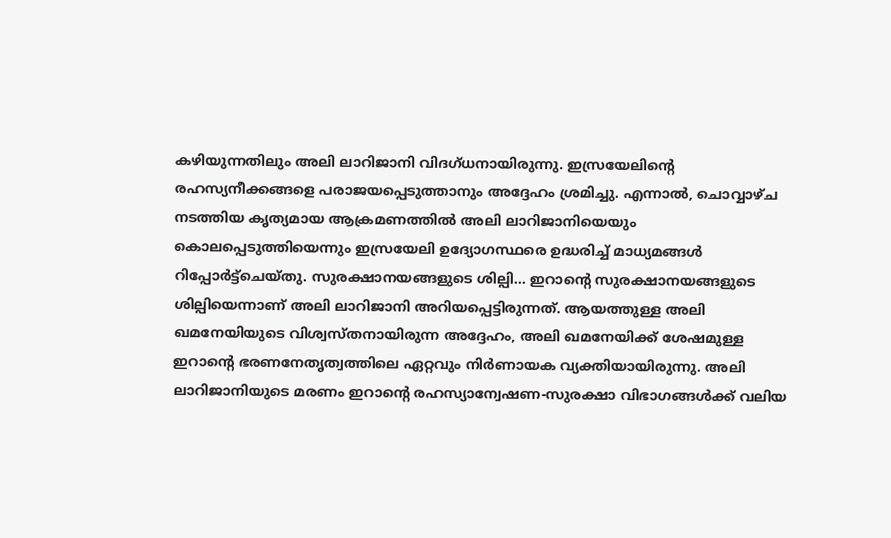കഴിയുന്നതിലും അലി ലാറിജാനി വിദഗ്ധനായിരുന്നു. ഇസ്രയേലിന്റെ രഹസ്യനീക്കങ്ങളെ പരാജയപ്പെടുത്താനും അദ്ദേഹം ശ്രമിച്ചു. എന്നാൽ, ചൊവ്വാഴ്ച നടത്തിയ കൃത്യമായ ആക്രമണത്തിൽ അലി ലാറിജാനിയെയും കൊലപ്പെടുത്തിയെന്നും ഇസ്രയേലി ഉദ്യോഗസ്ഥരെ ഉദ്ധരിച്ച് മാധ്യമങ്ങൾ റിപ്പോർട്ട്ചെയ്തു. സുരക്ഷാനയങ്ങളുടെ ശില്പി... ഇറാന്റെ സുരക്ഷാനയങ്ങളുടെ ശില്പിയെന്നാണ് അലി ലാറിജാനി അറിയപ്പെട്ടിരുന്നത്. ആയത്തുള്ള അലി ഖമനേയിയുടെ വിശ്വസ്തനായിരുന്ന അദ്ദേഹം, അലി ഖമനേയിക്ക് ശേഷമുള്ള ഇറാന്റെ ഭരണനേതൃത്വത്തിലെ ഏറ്റവും നിർണായക വ്യക്തിയായിരുന്നു. അലി ലാറിജാനിയുടെ മരണം ഇറാന്റെ രഹസ്യാന്വേഷണ-സുരക്ഷാ വിഭാഗങ്ങൾക്ക് വലിയ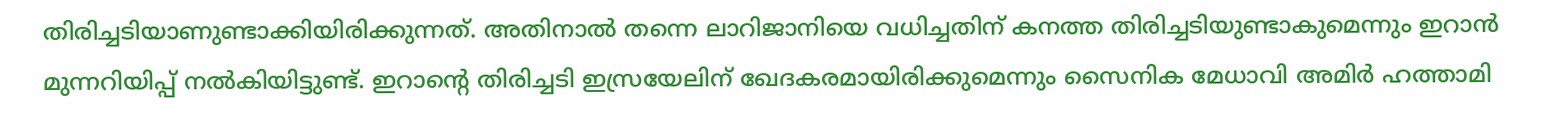തിരിച്ചടിയാണുണ്ടാക്കിയിരിക്കുന്നത്. അതിനാൽ തന്നെ ലാറിജാനിയെ വധിച്ചതിന് കനത്ത തിരിച്ചടിയുണ്ടാകുമെന്നും ഇറാൻ മുന്നറിയിപ്പ് നൽകിയിട്ടുണ്ട്. ഇറാന്റെ തിരിച്ചടി ഇസ്രയേലിന് ഖേദകരമായിരിക്കുമെന്നും സൈനിക മേധാവി അമിർ ഹത്താമി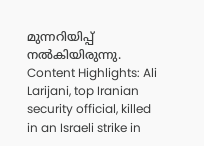മുന്നറിയിപ്പ് നൽകിയിരുന്നു. Content Highlights: Ali Larijani, top Iranian security official, killed in an Israeli strike in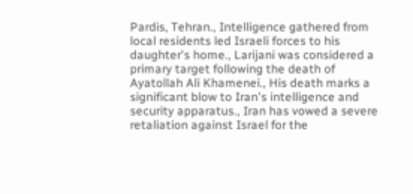Pardis, Tehran., Intelligence gathered from local residents led Israeli forces to his daughter's home., Larijani was considered a primary target following the death of Ayatollah Ali Khamenei., His death marks a significant blow to Iran's intelligence and security apparatus., Iran has vowed a severe retaliation against Israel for the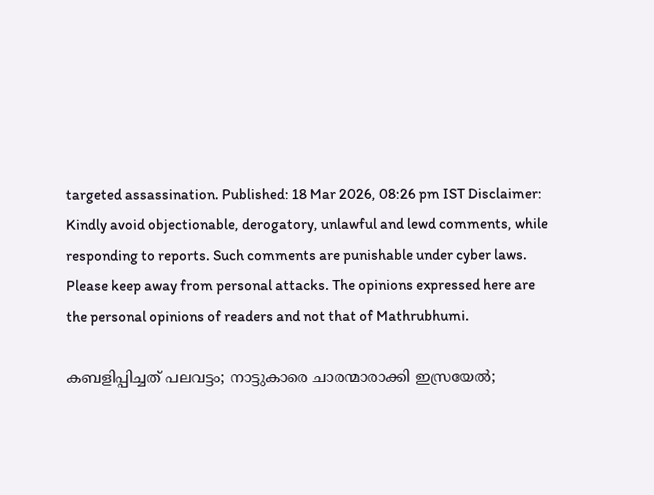targeted assassination. Published: 18 Mar 2026, 08:26 pm IST Disclaimer: Kindly avoid objectionable, derogatory, unlawful and lewd comments, while responding to reports. Such comments are punishable under cyber laws. Please keep away from personal attacks. The opinions expressed here are the personal opinions of readers and not that of Mathrubhumi.

കബളിപ്പിച്ചത് പലവട്ടം; നാട്ടുകാരെ ചാരന്മാരാക്കി ഇസ്രയേൽ;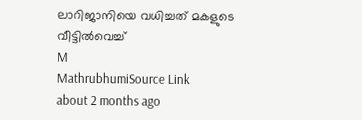ലാറിജാനിയെ വധിച്ചത് മകളുടെ വീട്ടിൽവെച്ച്
M
MathrubhumiSource Link
about 2 months ago